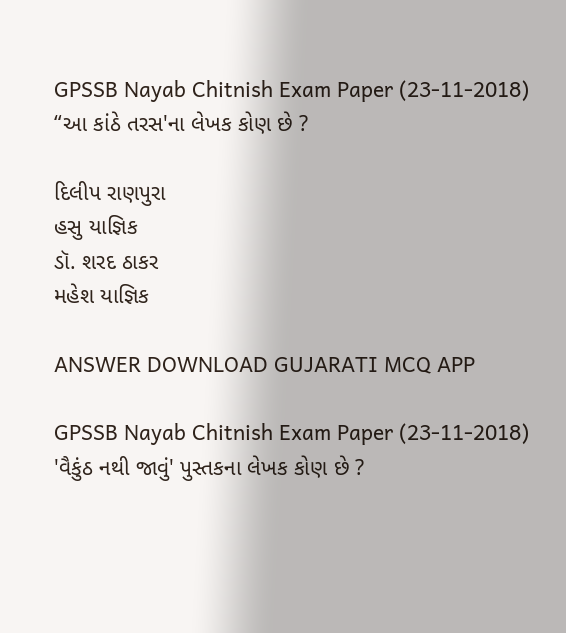GPSSB Nayab Chitnish Exam Paper (23-11-2018)
“આ કાંઠે તરસ'ના લેખક કોણ છે ?

દિલીપ રાણપુરા
હસુ યાજ્ઞિક
ડૉ. શરદ ઠાકર
મહેશ યાજ્ઞિક

ANSWER DOWNLOAD GUJARATI MCQ APP

GPSSB Nayab Chitnish Exam Paper (23-11-2018)
'વૈકુંઠ નથી જાવું' પુસ્તકના લેખક કોણ છે ?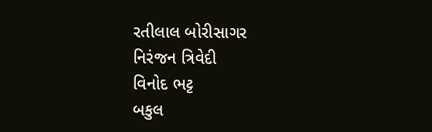રતીલાલ બોરીસાગર
નિરંજન ત્રિવેદી
વિનોદ ભટ્ટ
બકુલ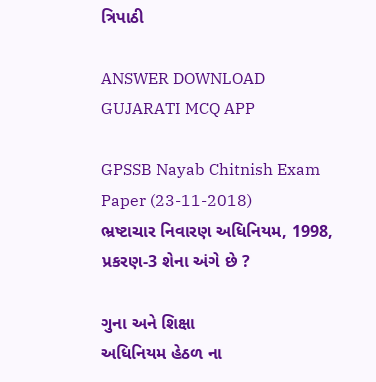ત્રિપાઠી

ANSWER DOWNLOAD GUJARATI MCQ APP

GPSSB Nayab Chitnish Exam Paper (23-11-2018)
ભ્રષ્ટાચાર નિવારણ અધિનિયમ, 1998, પ્રકરણ-3 શેના અંગે છે ?

ગુના અને શિક્ષા
અધિનિયમ હેઠળ ના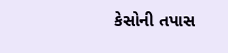કેસોની તપાસ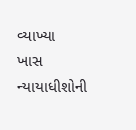વ્યાખ્યા
ખાસ ન્યાયાધીશોની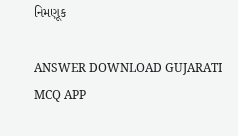નિમણૂક

ANSWER DOWNLOAD GUJARATI MCQ APP